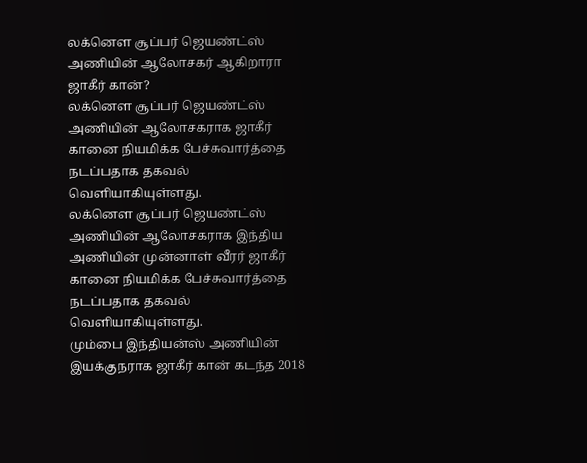லக்னௌ சூப்பர் ஜெயண்ட்ஸ் அணியின் ஆலோசகர் ஆகிறாரா ஜாகீர் கான்?
லக்னௌ சூப்பர் ஜெயண்ட்ஸ் அணியின் ஆலோசகராக ஜாகீர் கானை நியமிக்க பேச்சுவார்த்தை நடப்பதாக தகவல் வெளியாகியுள்ளது.
லக்னௌ சூப்பர் ஜெயண்ட்ஸ் அணியின் ஆலோசகராக இந்திய அணியின் முன்னாள் வீரர் ஜாகீர் கானை நியமிக்க பேச்சுவார்த்தை நடப்பதாக தகவல் வெளியாகியுள்ளது.
மும்பை இந்தியன்ஸ் அணியின் இயக்குநராக ஜாகீர் கான் கடந்த 2018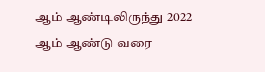ஆம் ஆண்டிலிருந்து 2022 ஆம் ஆண்டு வரை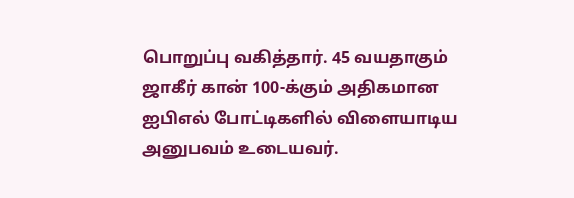பொறுப்பு வகித்தார். 45 வயதாகும் ஜாகீர் கான் 100-க்கும் அதிகமான ஐபிஎல் போட்டிகளில் விளையாடிய அனுபவம் உடையவர்.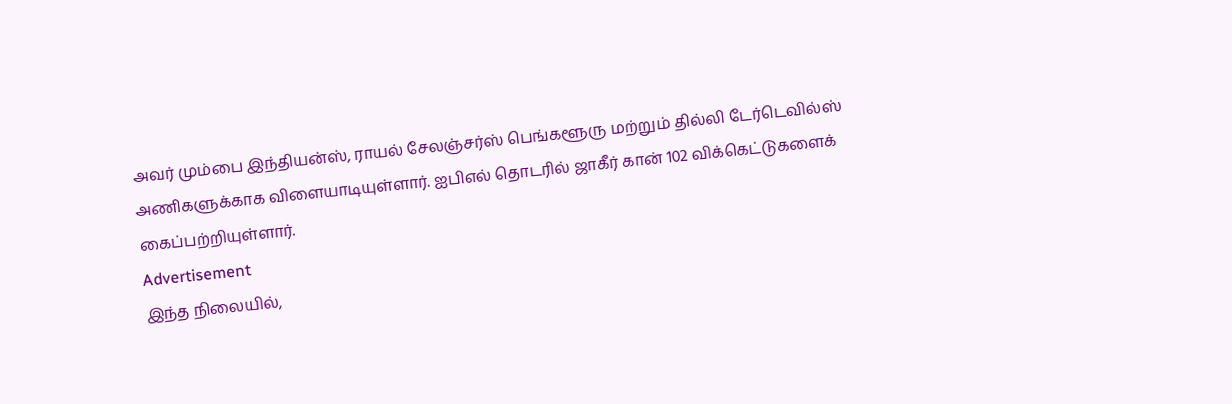அவர் மும்பை இந்தியன்ஸ், ராயல் சேலஞ்சர்ஸ் பெங்களூரு மற்றும் தில்லி டேர்டெவில்ஸ் அணிகளுக்காக விளையாடியுள்ளார். ஐபிஎல் தொடரில் ஜாகீர் கான் 102 விக்கெட்டுகளைக் கைப்பற்றியுள்ளார்.
Advertisement
இந்த நிலையில்,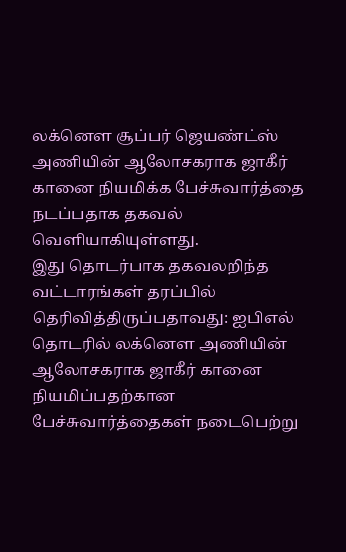லக்னௌ சூப்பர் ஜெயண்ட்ஸ் அணியின் ஆலோசகராக ஜாகீர் கானை நியமிக்க பேச்சுவார்த்தை நடப்பதாக தகவல் வெளியாகியுள்ளது.
இது தொடர்பாக தகவலறிந்த வட்டாரங்கள் தரப்பில் தெரிவித்திருப்பதாவது: ஐபிஎல் தொடரில் லக்னௌ அணியின் ஆலோசகராக ஜாகீர் கானை நியமிப்பதற்கான பேச்சுவார்த்தைகள் நடைபெற்று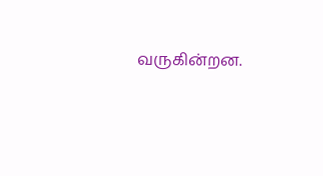வருகின்றன.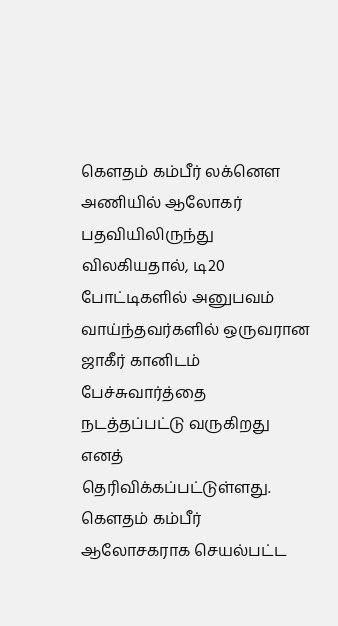கௌதம் கம்பீர் லக்னௌ அணியில் ஆலோகர் பதவியிலிருந்து விலகியதால், டி20 போட்டிகளில் அனுபவம் வாய்ந்தவர்களில் ஒருவரான ஜாகீர் கானிடம் பேச்சுவார்த்தை நடத்தப்பட்டு வருகிறது எனத் தெரிவிக்கப்பட்டுள்ளது.
கௌதம் கம்பீர் ஆலோசகராக செயல்பட்ட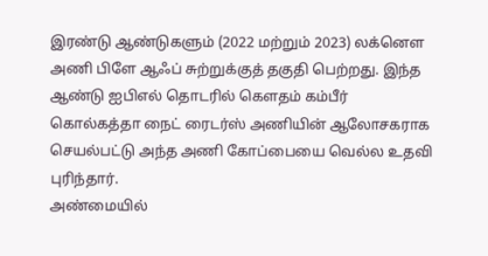இரண்டு ஆண்டுகளும் (2022 மற்றும் 2023) லக்னௌ அணி பிளே ஆஃப் சுற்றுக்குத் தகுதி பெற்றது. இந்த ஆண்டு ஐபிஎல் தொடரில் கௌதம் கம்பீர் கொல்கத்தா நைட் ரைடர்ஸ் அணியின் ஆலோசகராக செயல்பட்டு அந்த அணி கோப்பையை வெல்ல உதவி புரிந்தார்.
அண்மையில்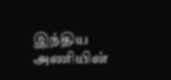இந்திய அணியின்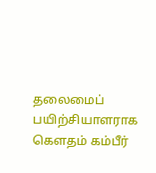தலைமைப் பயிற்சியாளராக கௌதம் கம்பீர்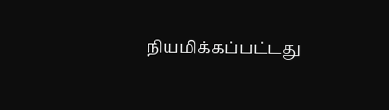நியமிக்கப்பட்டது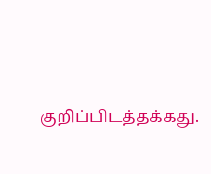குறிப்பிடத்தக்கது.